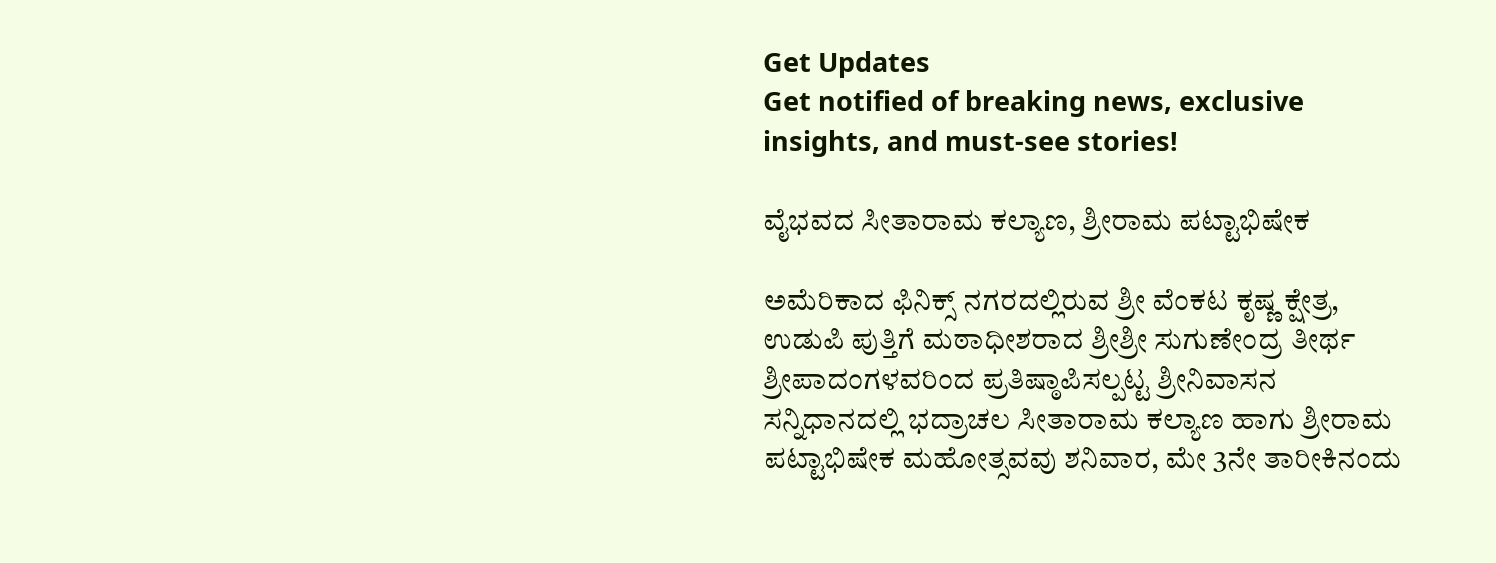Get Updates
Get notified of breaking news, exclusive insights, and must-see stories!

ವೈಭವದ ಸೀತಾರಾಮ ಕಲ್ಯಾಣ, ಶ್ರೀರಾಮ ಪಟ್ಟಾಭಿಷೇಕ

ಅಮೆರಿಕಾದ ಫಿನಿಕ್ಸ್ ನಗರದಲ್ಲಿರುವ ಶ್ರೀ ವೆಂಕಟ ಕೃಷ್ಣ ಕ್ಷೇತ್ರ, ಉಡುಪಿ ಪುತ್ತಿಗೆ ಮಠಾಧೀಶರಾದ ಶ್ರೀಶ್ರೀ ಸುಗುಣೇಂದ್ರ ತೀರ್ಥ ಶ್ರೀಪಾದಂಗಳವರಿಂದ ಪ್ರತಿಷ್ಠಾಪಿಸಲ್ಪಟ್ಟ ಶ್ರೀನಿವಾಸನ ಸನ್ನಿಧಾನದಲ್ಲಿ ಭದ್ರಾಚಲ ಸೀತಾರಾಮ ಕಲ್ಯಾಣ ಹಾಗು ಶ್ರೀರಾಮ ಪಟ್ಟಾಭಿಷೇಕ ಮಹೋತ್ಸವವು ಶನಿವಾರ, ಮೇ 3ನೇ ತಾರೀಕಿನಂದು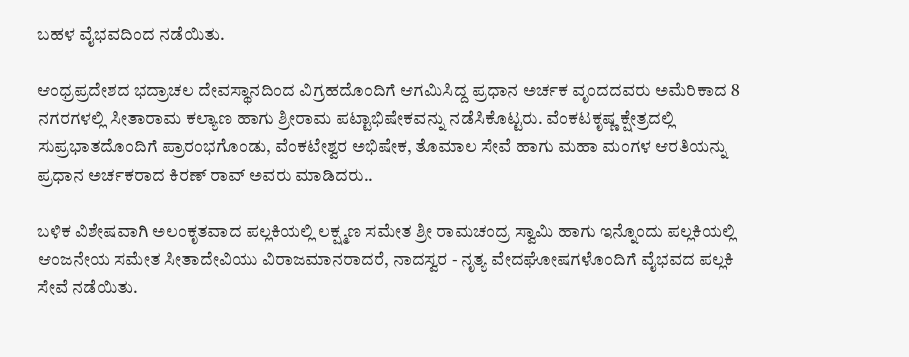ಬಹಳ ವೈಭವದಿಂದ ನಡೆಯಿತು.

ಆಂಧ್ರಪ್ರದೇಶದ ಭದ್ರಾಚಲ ದೇವಸ್ಥಾನದಿಂದ ವಿಗ್ರಹದೊಂದಿಗೆ ಆಗಮಿಸಿದ್ದ ಪ್ರಧಾನ ಅರ್ಚಕ ವೃಂದದವರು ಅಮೆರಿಕಾದ 8 ನಗರಗಳಲ್ಲಿ ಸೀತಾರಾಮ ಕಲ್ಯಾಣ ಹಾಗು ಶ್ರೀರಾಮ ಪಟ್ಟಾಭಿಷೇಕವನ್ನು ನಡೆಸಿಕೊಟ್ಟರು. ವೆಂಕಟಕೃಷ್ಣ ಕ್ಷೇತ್ರದಲ್ಲಿ ಸುಪ್ರಭಾತದೊಂದಿಗೆ ಪ್ರಾರಂಭಗೊಂಡು, ವೆಂಕಟೇಶ್ವರ ಅಭಿಷೇಕ, ತೊಮಾಲ ಸೇವೆ ಹಾಗು ಮಹಾ ಮಂಗಳ ಆರತಿಯನ್ನು ಪ್ರಧಾನ ಅರ್ಚಕರಾದ ಕಿರಣ್ ರಾವ್ ಅವರು ಮಾಡಿದರು..

ಬಳಿಕ ವಿಶೇಷವಾಗಿ ಅಲಂಕೃತವಾದ ಪಲ್ಲಕಿಯಲ್ಲಿ ಲಕ್ಷ್ಮಣ ಸಮೇತ ಶ್ರೀ ರಾಮಚಂದ್ರ ಸ್ವಾಮಿ ಹಾಗು ಇನ್ನೊಂದು ಪಲ್ಲಕಿಯಲ್ಲಿ ಆಂಜನೇಯ ಸಮೇತ ಸೀತಾದೇವಿಯು ವಿರಾಜಮಾನರಾದರೆ, ನಾದಸ್ವರ - ನೃತ್ಯ ವೇದಘೋಷಗಳೊಂದಿಗೆ ವೈಭವದ ಪಲ್ಲಕಿ ಸೇವೆ ನಡೆಯಿತು.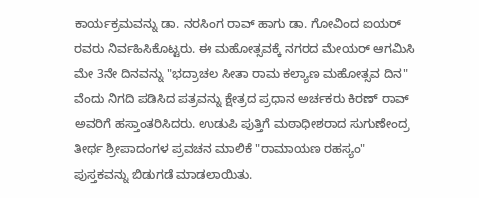ಕಾರ್ಯಕ್ರಮವನ್ನು ಡಾ. ನರಸಿಂಗ ರಾವ್ ಹಾಗು ಡಾ. ಗೋವಿಂದ ಐಯರ್ ರವರು ನಿರ್ವಹಿಸಿಕೊಟ್ಟರು. ಈ ಮಹೋತ್ಸವಕ್ಕೆ ನಗರದ ಮೇಯರ್ ಆಗಮಿಸಿ ಮೇ 3ನೇ ದಿನವನ್ನು "ಭದ್ರಾಚಲ ಸೀತಾ ರಾಮ ಕಲ್ಯಾಣ ಮಹೋತ್ಸವ ದಿನ" ವೆಂದು ನಿಗದಿ ಪಡಿಸಿದ ಪತ್ರವನ್ನು ಕ್ಷೇತ್ರದ ಪ್ರಧಾನ ಅರ್ಚಕರು ಕಿರಣ್ ರಾವ್ ಅವರಿಗೆ ಹಸ್ತಾಂತರಿಸಿದರು. ಉಡುಪಿ ಪುತ್ತಿಗೆ ಮಠಾಧೀಶರಾದ ಸುಗುಣೇಂದ್ರ ತೀರ್ಥ ಶ್ರೀಪಾದಂಗಳ ಪ್ರವಚನ ಮಾಲಿಕೆ "ರಾಮಾಯಣ ರಹಸ್ಯಂ" ಪುಸ್ತಕವನ್ನು ಬಿಡುಗಡೆ ಮಾಡಲಾಯಿತು.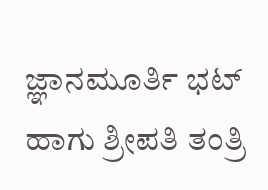ಜ್ಞಾನಮೂರ್ತಿ ಭಟ್ ಹಾಗು ಶ್ರೀಪತಿ ತಂತ್ರಿ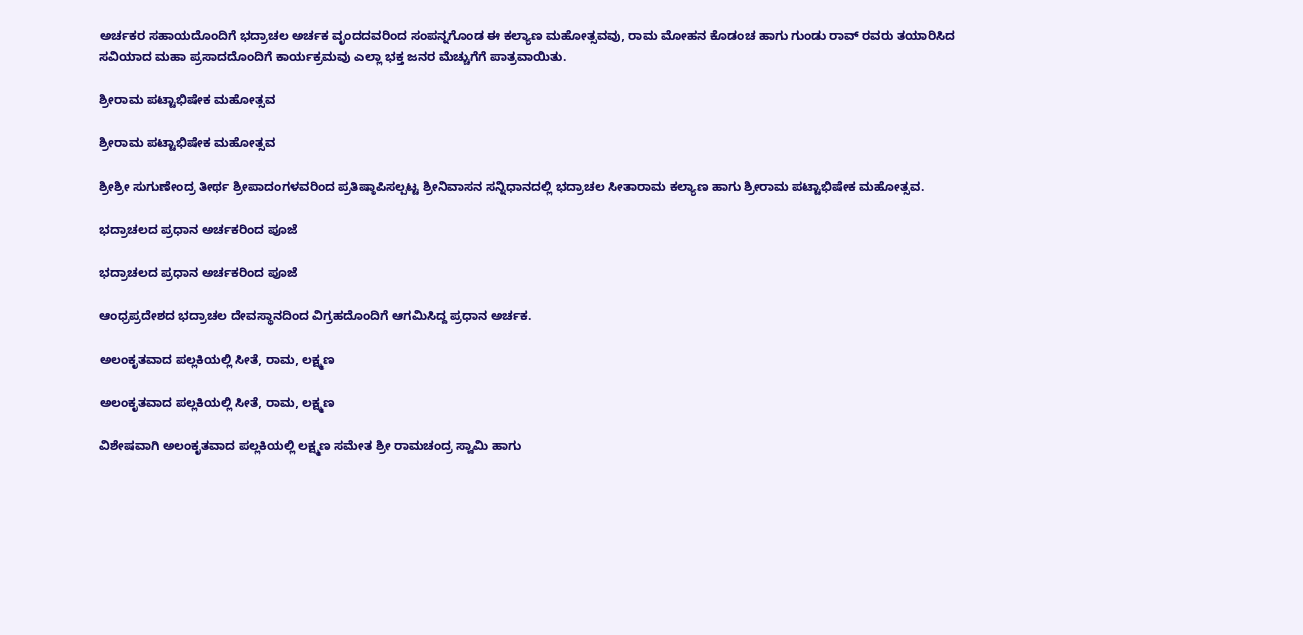ಅರ್ಚಕರ ಸಹಾಯದೊಂದಿಗೆ ಭದ್ರಾಚಲ ಅರ್ಚಕ ವೃಂದದವರಿಂದ ಸಂಪನ್ನಗೊಂಡ ಈ ಕಲ್ಯಾಣ ಮಹೋತ್ಸವವು, ರಾಮ ಮೋಹನ ಕೊಡಂಚ ಹಾಗು ಗುಂಡು ರಾವ್ ರವರು ತಯಾರಿಸಿದ ಸವಿಯಾದ ಮಹಾ ಪ್ರಸಾದದೊಂದಿಗೆ ಕಾರ್ಯಕ್ರಮವು ಎಲ್ಲಾ ಭಕ್ತ ಜನರ ಮೆಚ್ಚುಗೆಗೆ ಪಾತ್ರವಾಯಿತು.

ಶ್ರೀರಾಮ ಪಟ್ಟಾಭಿಷೇಕ ಮಹೋತ್ಸವ

ಶ್ರೀರಾಮ ಪಟ್ಟಾಭಿಷೇಕ ಮಹೋತ್ಸವ

ಶ್ರೀಶ್ರೀ ಸುಗುಣೇಂದ್ರ ತೀರ್ಥ ಶ್ರೀಪಾದಂಗಳವರಿಂದ ಪ್ರತಿಷ್ಠಾಪಿಸಲ್ಪಟ್ಟ ಶ್ರೀನಿವಾಸನ ಸನ್ನಿಧಾನದಲ್ಲಿ ಭದ್ರಾಚಲ ಸೀತಾರಾಮ ಕಲ್ಯಾಣ ಹಾಗು ಶ್ರೀರಾಮ ಪಟ್ಟಾಭಿಷೇಕ ಮಹೋತ್ಸವ.

ಭದ್ರಾಚಲದ ಪ್ರಧಾನ ಅರ್ಚಕರಿಂದ ಪೂಜೆ

ಭದ್ರಾಚಲದ ಪ್ರಧಾನ ಅರ್ಚಕರಿಂದ ಪೂಜೆ

ಆಂಧ್ರಪ್ರದೇಶದ ಭದ್ರಾಚಲ ದೇವಸ್ಥಾನದಿಂದ ವಿಗ್ರಹದೊಂದಿಗೆ ಆಗಮಿಸಿದ್ದ ಪ್ರಧಾನ ಅರ್ಚಕ.

ಅಲಂಕೃತವಾದ ಪಲ್ಲಕಿಯಲ್ಲಿ ಸೀತೆ, ರಾಮ, ಲಕ್ಷ್ಮಣ

ಅಲಂಕೃತವಾದ ಪಲ್ಲಕಿಯಲ್ಲಿ ಸೀತೆ, ರಾಮ, ಲಕ್ಷ್ಮಣ

ವಿಶೇಷವಾಗಿ ಅಲಂಕೃತವಾದ ಪಲ್ಲಕಿಯಲ್ಲಿ ಲಕ್ಷ್ಮಣ ಸಮೇತ ಶ್ರೀ ರಾಮಚಂದ್ರ ಸ್ವಾಮಿ ಹಾಗು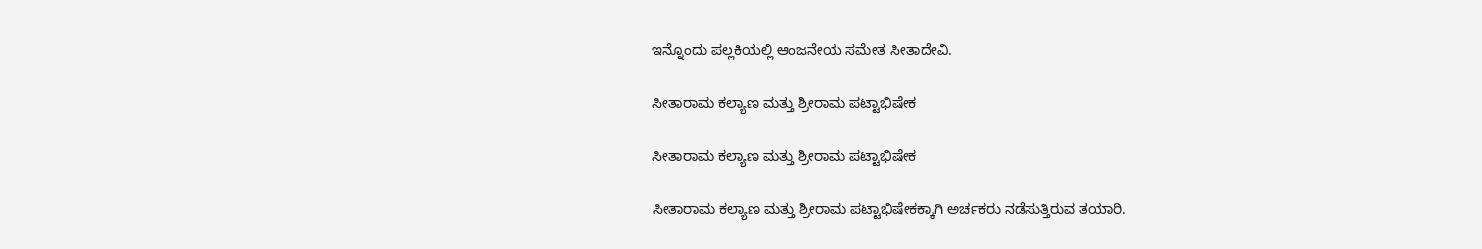ಇನ್ನೊಂದು ಪಲ್ಲಕಿಯಲ್ಲಿ ಆಂಜನೇಯ ಸಮೇತ ಸೀತಾದೇವಿ.

ಸೀತಾರಾಮ ಕಲ್ಯಾಣ ಮತ್ತು ಶ್ರೀರಾಮ ಪಟ್ಟಾಭಿಷೇಕ

ಸೀತಾರಾಮ ಕಲ್ಯಾಣ ಮತ್ತು ಶ್ರೀರಾಮ ಪಟ್ಟಾಭಿಷೇಕ

ಸೀತಾರಾಮ ಕಲ್ಯಾಣ ಮತ್ತು ಶ್ರೀರಾಮ ಪಟ್ಟಾಭಿಷೇಕಕ್ಕಾಗಿ ಅರ್ಚಕರು ನಡೆಸುತ್ತಿರುವ ತಯಾರಿ.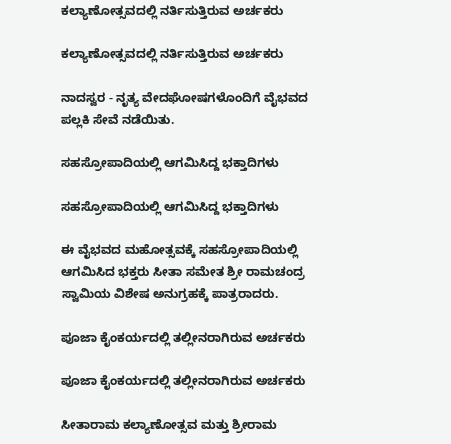ಕಲ್ಯಾಣೋತ್ಸವದಲ್ಲಿ ನರ್ತಿಸುತ್ತಿರುವ ಅರ್ಚಕರು

ಕಲ್ಯಾಣೋತ್ಸವದಲ್ಲಿ ನರ್ತಿಸುತ್ತಿರುವ ಅರ್ಚಕರು

ನಾದಸ್ವರ - ನೃತ್ಯ ವೇದಘೋಷಗಳೊಂದಿಗೆ ವೈಭವದ ಪಲ್ಲಕಿ ಸೇವೆ ನಡೆಯಿತು.

ಸಹಸ್ರೋಪಾದಿಯಲ್ಲಿ ಆಗಮಿಸಿದ್ದ ಭಕ್ತಾದಿಗಳು

ಸಹಸ್ರೋಪಾದಿಯಲ್ಲಿ ಆಗಮಿಸಿದ್ದ ಭಕ್ತಾದಿಗಳು

ಈ ವೈಭವದ ಮಹೋತ್ಸವಕ್ಕೆ ಸಹಸ್ರೋಪಾದಿಯಲ್ಲಿ ಆಗಮಿಸಿದ ಭಕ್ತರು ಸೀತಾ ಸಮೇತ ಶ್ರೀ ರಾಮಚಂದ್ರ ಸ್ವಾಮಿಯ ವಿಶೇಷ ಅನುಗ್ರಹಕ್ಕೆ ಪಾತ್ರರಾದರು.

ಪೂಜಾ ಕೈಂಕರ್ಯದಲ್ಲಿ ತಲ್ಲೀನರಾಗಿರುವ ಅರ್ಚಕರು

ಪೂಜಾ ಕೈಂಕರ್ಯದಲ್ಲಿ ತಲ್ಲೀನರಾಗಿರುವ ಅರ್ಚಕರು

ಸೀತಾರಾಮ ಕಲ್ಯಾಣೋತ್ಸವ ಮತ್ತು ಶ್ರೀರಾಮ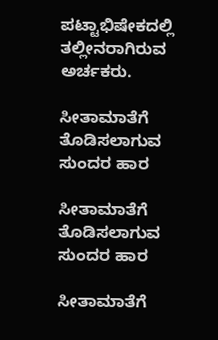ಪಟ್ಟಾಭಿಷೇಕದಲ್ಲಿ ತಲ್ಲೀನರಾಗಿರುವ ಅರ್ಚಕರು.

ಸೀತಾಮಾತೆಗೆ ತೊಡಿಸಲಾಗುವ ಸುಂದರ ಹಾರ

ಸೀತಾಮಾತೆಗೆ ತೊಡಿಸಲಾಗುವ ಸುಂದರ ಹಾರ

ಸೀತಾಮಾತೆಗೆ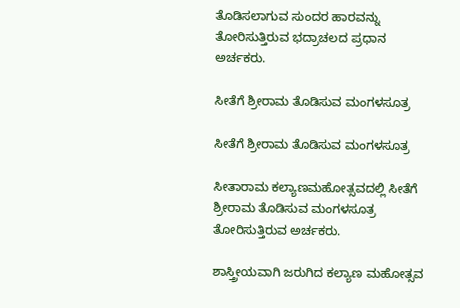ತೊಡಿಸಲಾಗುವ ಸುಂದರ ಹಾರವನ್ನು ತೋರಿಸುತ್ತಿರುವ ಭದ್ರಾಚಲದ ಪ್ರಧಾನ ಅರ್ಚಕರು.

ಸೀತೆಗೆ ಶ್ರೀರಾಮ ತೊಡಿಸುವ ಮಂಗಳಸೂತ್ರ

ಸೀತೆಗೆ ಶ್ರೀರಾಮ ತೊಡಿಸುವ ಮಂಗಳಸೂತ್ರ

ಸೀತಾರಾಮ ಕಲ್ಯಾಣಮಹೋತ್ಸವದಲ್ಲಿ ಸೀತೆಗೆ ಶ್ರೀರಾಮ ತೊಡಿಸುವ ಮಂಗಳಸೂತ್ರ ತೋರಿಸುತ್ತಿರುವ ಅರ್ಚಕರು.

ಶಾಸ್ತ್ರೀಯವಾಗಿ ಜರುಗಿದ ಕಲ್ಯಾಣ ಮಹೋತ್ಸವ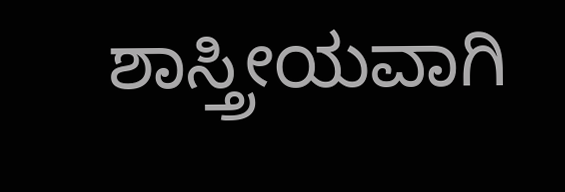ಶಾಸ್ತ್ರೀಯವಾಗಿ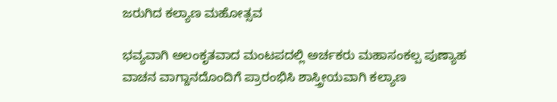ಜರುಗಿದ ಕಲ್ಯಾಣ ಮಹೋತ್ಸವ

ಭವ್ಯವಾಗಿ ಅಲಂಕೃತವಾದ ಮಂಟಪದಲ್ಲಿ ಅರ್ಚಕರು ಮಹಾಸಂಕಲ್ಪ ಪುಣ್ಯಾಹ ವಾಚನ ವಾಗ್ದಾನದೊಂದಿಗೆ ಪ್ರಾರಂಭಿಸಿ ಶಾಸ್ತ್ರೀಯವಾಗಿ ಕಲ್ಯಾಣ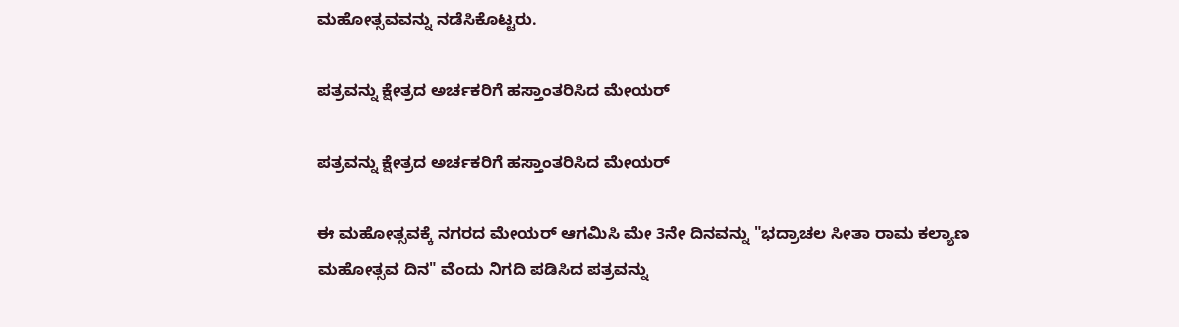ಮಹೋತ್ಸವವನ್ನು ನಡೆಸಿಕೊಟ್ಟರು.

ಪತ್ರವನ್ನು ಕ್ಷೇತ್ರದ ಅರ್ಚಕರಿಗೆ ಹಸ್ತಾಂತರಿಸಿದ ಮೇಯರ್

ಪತ್ರವನ್ನು ಕ್ಷೇತ್ರದ ಅರ್ಚಕರಿಗೆ ಹಸ್ತಾಂತರಿಸಿದ ಮೇಯರ್

ಈ ಮಹೋತ್ಸವಕ್ಕೆ ನಗರದ ಮೇಯರ್ ಆಗಮಿಸಿ ಮೇ 3ನೇ ದಿನವನ್ನು "ಭದ್ರಾಚಲ ಸೀತಾ ರಾಮ ಕಲ್ಯಾಣ ಮಹೋತ್ಸವ ದಿನ" ವೆಂದು ನಿಗದಿ ಪಡಿಸಿದ ಪತ್ರವನ್ನು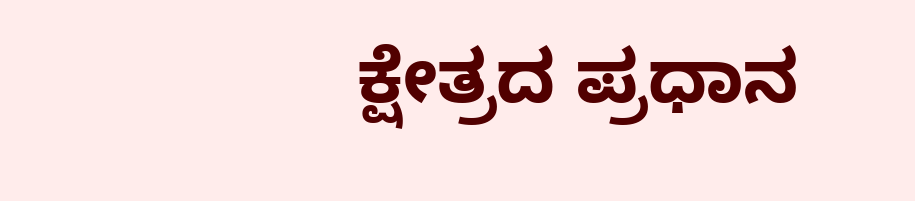ಕ್ಷೇತ್ರದ ಪ್ರಧಾನ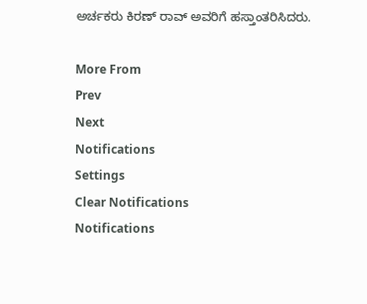ಅರ್ಚಕರು ಕಿರಣ್ ರಾವ್ ಅವರಿಗೆ ಹಸ್ತಾಂತರಿಸಿದರು.

More From
Prev
Next
Notifications
Settings
Clear Notifications
Notifications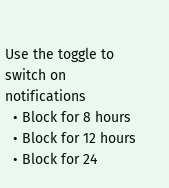Use the toggle to switch on notifications
  • Block for 8 hours
  • Block for 12 hours
  • Block for 24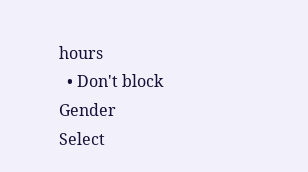hours
  • Don't block
Gender
Select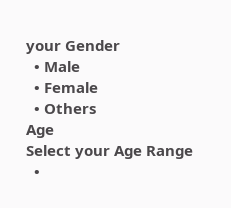your Gender
  • Male
  • Female
  • Others
Age
Select your Age Range
  •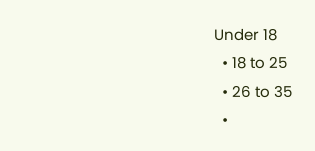Under 18
  • 18 to 25
  • 26 to 35
  •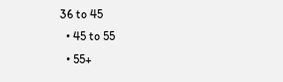36 to 45
  • 45 to 55
  • 55+